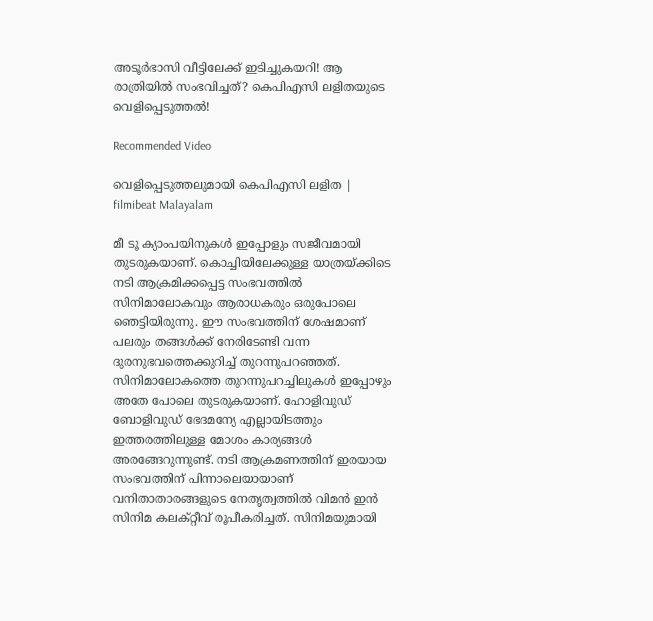അടൂര്‍ഭാസി വീട്ടിലേക്ക് ഇടിച്ചുകയറി! ആ രാത്രിയില്‍ സംഭവിച്ചത്? കെപിഎസി ലളിതയുടെ വെളിപ്പെടുത്തല്‍!

Recommended Video

വെളിപ്പെടുത്തലുമായി കെപിഎസി ലളിത | filmibeat Malayalam

മീ ടൂ ക്യാംപയിനുകള്‍ ഇപ്പോളും സജീവമായി തുടരുകയാണ്. കൊച്ചിയിലേക്കുള്ള യാത്രയ്ക്കിടെ നടി ആക്രമിക്കപ്പെട്ട സംഭവത്തില്‍ സിനിമാലോകവും ആരാധകരും ഒരുപോലെ ഞെട്ടിയിരുന്നു. ഈ സംഭവത്തിന് ശേഷമാണ് പലരും തങ്ങള്‍ക്ക് നേരിടേണ്ടി വന്ന ദുരനുഭവത്തെക്കുറിച്ച് തുറന്നുപറഞ്ഞത്. സിനിമാലോകത്തെ തുറന്നുപറച്ചിലുകള്‍ ഇപ്പോഴും അതേ പോലെ തുടരുകയാണ്. ഹോളിവുഡ് ബോളിവുഡ് ഭേദമന്യേ എല്ലായിടത്തും ഇത്തരത്തിലുള്ള മോശം കാര്യങ്ങള്‍ അരങ്ങേറുന്നുണ്ട്. നടി ആക്രമണത്തിന് ഇരയായ സംഭവത്തിന് പിന്നാലെയായാണ് വനിതാതാരങ്ങളുടെ നേതൃത്വത്തില്‍ വിമന്‍ ഇന്‍ സിനിമ കലക്റ്റീവ് രൂപീകരിച്ചത്. സിനിമയുമായി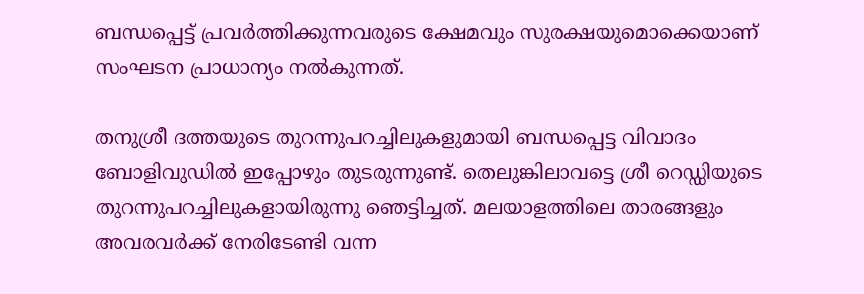ബന്ധപ്പെട്ട് പ്രവര്‍ത്തിക്കുന്നവരുടെ ക്ഷേമവും സുരക്ഷയുമൊക്കെയാണ് സംഘടന പ്രാധാന്യം നല്‍കുന്നത്.

തനുശ്രീ ദത്തയുടെ തുറന്നുപറച്ചിലുകളുമായി ബന്ധപ്പെട്ട വിവാദം ബോളിവുഡില്‍ ഇപ്പോഴും തുടരുന്നുണ്ട്. തെലുങ്കിലാവട്ടെ ശ്രീ റെഡ്ഡിയുടെ തുറന്നുപറച്ചിലുകളായിരുന്നു ഞെട്ടിച്ചത്. മലയാളത്തിലെ താരങ്ങളും അവരവര്‍ക്ക് നേരിടേണ്ടി വന്ന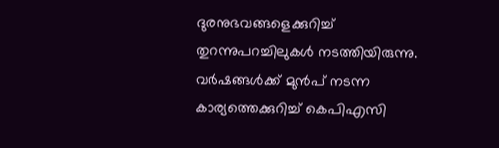ദുരനുഭവങ്ങളെക്കുറിച്ച് തുറന്നുപറച്ചിലുകള്‍ നടത്തിയിരുന്നു. വര്‍ഷങ്ങള്‍ക്ക് മുന്‍പ് നടന്ന കാര്യത്തെക്കുറിച്ച് കെപിഎസി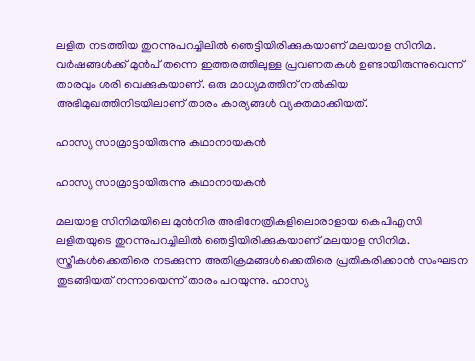ലളിത നടത്തിയ തുറന്നുപറച്ചിലില്‍ ഞെട്ടിയിരിക്കുകയാണ് മലയാള സിനിമ. വര്‍ഷങ്ങള്‍ക്ക് മുന്‍പ് തന്നെ ഇത്തരത്തിലുള്ള പ്രവണതകള്‍ ഉണ്ടായിരുന്നുവെന്ന് താരവും ശരി വെക്കുകയാണ്. ഒരു മാധ്യമത്തിന് നല്‍കിയ അഭിമുഖത്തിനിടയിലാണ് താരം കാര്യങ്ങള്‍ വ്യക്തമാക്കിയത്.

ഹാസ്യ സാമ്രാട്ടായിരുന്നു കഥാനായകന്‍

ഹാസ്യ സാമ്രാട്ടായിരുന്നു കഥാനായകന്‍

മലയാള സിനിമയിലെ മുന്‍നിര അഭിനേത്രികളിലൊരാളായ കെപിഎസി ലളിതയുടെ തുറന്നുപറച്ചിലില്‍ ഞെട്ടിയിരിക്കുകയാണ് മലയാള സിനിമ. സ്ത്രീകള്‍ക്കെതിരെ നടക്കുന്ന അതിക്രമങ്ങള്‍ക്കെതിരെ പ്രതികരിക്കാന്‍ സംഘടന തുടങ്ങിയത് നന്നായെന്ന് താരം പറയുന്നു. ഹാസ്യ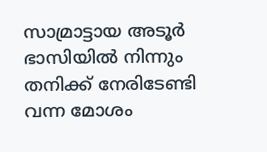സാമ്രാട്ടായ അടൂര്‍ ഭാസിയില്‍ നിന്നും തനിക്ക് നേരിടേണ്ടി വന്ന മോശം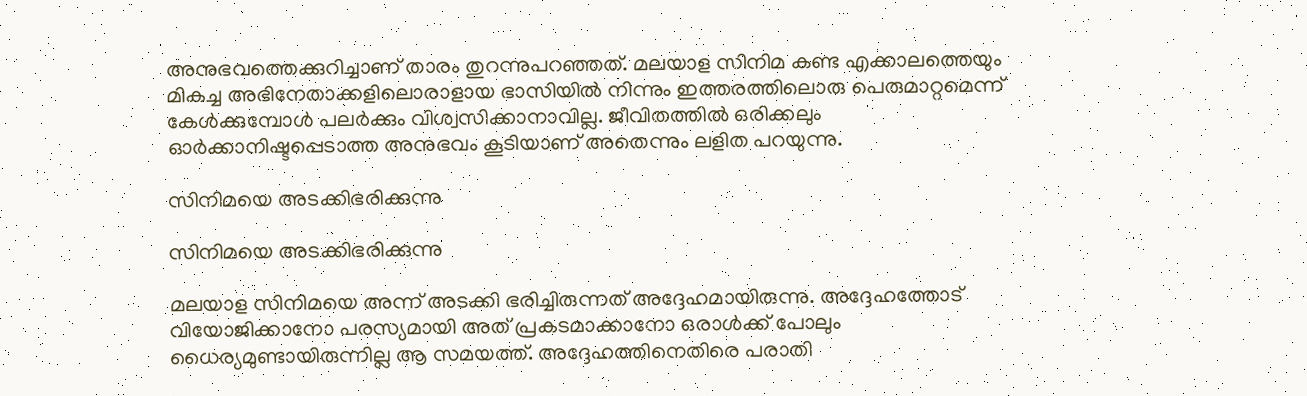അനുഭവത്തെക്കുറിച്ചാണ് താരം തുറന്നുപറഞ്ഞത്. മലയാള സിനിമ കണ്ട എക്കാലത്തെയും മികച്ച അഭിനേതാക്കളിലൊരാളായ ഭാസിയില്‍ നിന്നും ഇത്തരത്തിലൊരു പെരുമാറ്റമെന്ന് കേള്‍ക്കുമ്പോള്‍ പലര്‍ക്കും വിശ്വസിക്കാനാവില്ല. ജീവിതത്തില്‍ ഒരിക്കലും ഓര്‍ക്കാനിഷ്ടപ്പെടാത്ത അനുഭവം കൂടിയാണ് അതെന്നും ലളിത പറയുന്നു.

സിനിമയെ അടക്കിഭരിക്കുന്നു

സിനിമയെ അടക്കിഭരിക്കുന്നു

മലയാള സിനിമയെ അന്ന് അടക്കി ഭരിച്ചിരുന്നത് അദ്ദേഹമായിരുന്നു. അദ്ദേഹത്തോട് വിയോജിക്കാനോ പരസ്യമായി അത് പ്രകടമാക്കാനോ ഒരാള്‍ക്ക് പോലും ധൈര്യമുണ്ടായിരുന്നില്ല ആ സമയത്ത്. അദ്ദേഹത്തിനെതിരെ പരാതി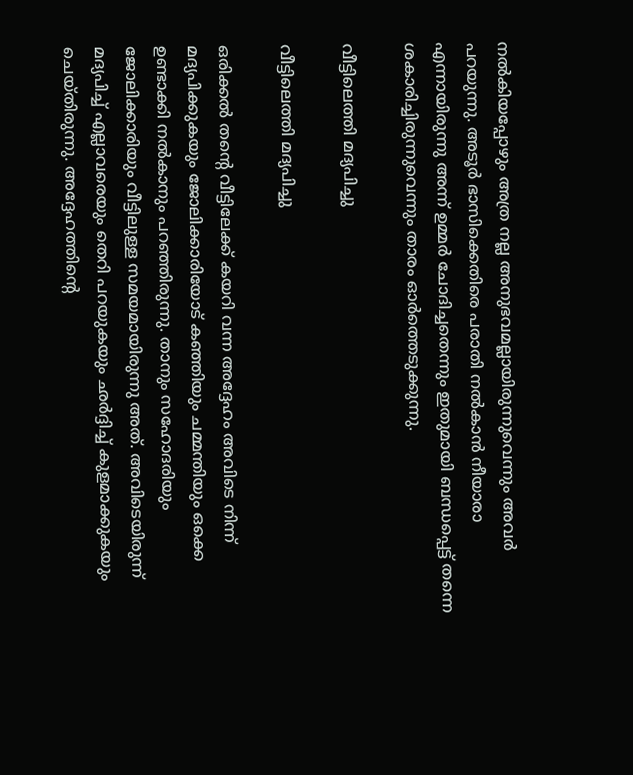നല്‍കിയപ്പോഴും അത്ര നല്ല അനുഭവമല്ലായിരുന്നുവെന്നും അവര്‍ പറയുന്നു. അടൂര്‍ ഭാസിക്കെതിരെ പരാതി നല്‍കാന്‍ നീയാരാ എന്നായിരുന്നു അന്ന് ഉമ്മര്‍ ചോദിച്ചതെന്നും ഇതുമായി ബന്ധപ്പെട്ട് തന്നെ ശകാരിച്ചിരുന്നുവെന്നും താരം ഓര്‍ത്തെടുക്കുന്നു.

വീട്ടിലെത്തി മദ്യപിച്ചു

വീട്ടിലെത്തി മദ്യപിച്ചു

ഒരിക്കല്‍ തന്റെ വീട്ടിലേക്ക് കയറി വന്ന അദ്ദേഹം അവിടെ നിന്ന് മദ്യപിക്കുകയും ജോലിക്കാരിയോട് കഞ്ഞിയും ചമ്മന്തിയും ഒക്കെ ഉണ്ടാക്കി നല്‍കാനും പറഞ്ഞിരുന്നു. താനും സഹോദരിയും ജോലിക്കാരിയും വീട്ടിലുള്ള സമയമായിരുന്നു അത്. അവിടെയിരുന്ന് മദ്യപിച്ച് എല്ലാവരെയും തെറി പറയുകയും ഛര്‍ദ്ദിച്ച് കുളമാക്കുകയും ചെയ്തിരുന്നു. അദ്ദേഹത്തിന്റെ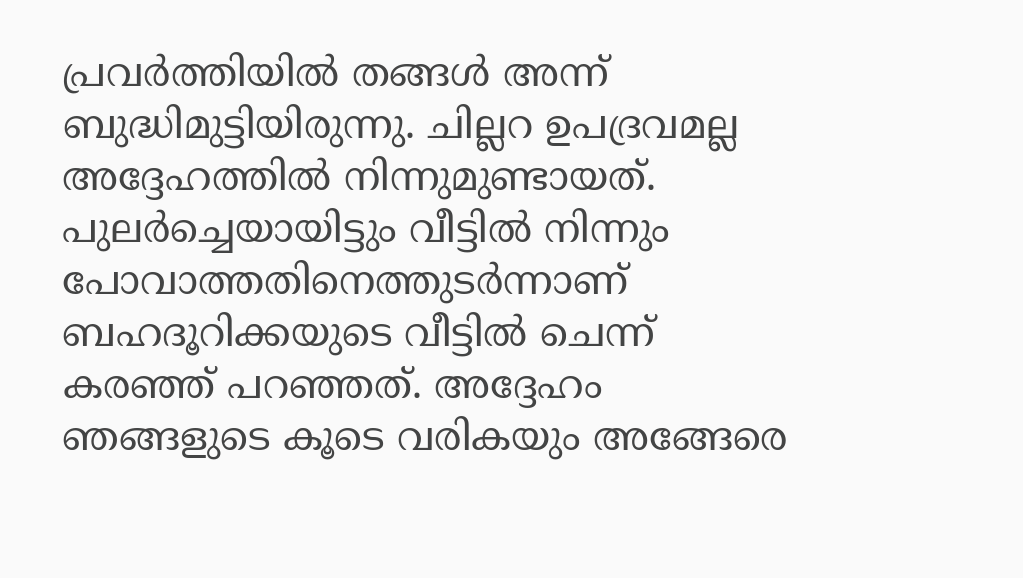പ്രവര്‍ത്തിയില്‍ തങ്ങള്‍ അന്ന് ബുദ്ധിമുട്ടിയിരുന്നു. ചില്ലറ ഉപദ്രവമല്ല അദ്ദേഹത്തില്‍ നിന്നുമുണ്ടായത്. പുലര്‍ച്ചെയായിട്ടും വീട്ടില്‍ നിന്നും പോവാത്തതിനെത്തുടര്‍ന്നാണ് ബഹദൂറിക്കയുടെ വീട്ടില്‍ ചെന്ന് കരഞ്ഞ് പറഞ്ഞത്. അദ്ദേഹം ഞങ്ങളുടെ കൂടെ വരികയും അങ്ങേരെ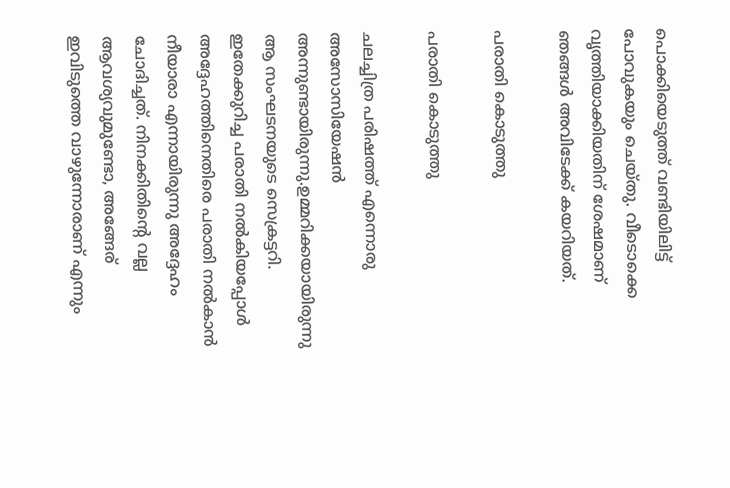പൊക്കിയെടുത്ത് വണ്ടിയിലിട്ട് പോവുകയും ചെയ്തു. വീടൊക്കെ വൃത്തിയാക്കിയതിന് ശേഷമാണ് ഞങ്ങള്‍ അവിടേക്ക് കയറിയത്.

പരാതി കൊടുത്തു

പരാതി കൊടുത്തു

ചലച്ചിത്ര പരിഷത്ത് എന്നൊരു അസോസിയേഷന്‍ അന്നുണ്ടായിരുന്നു.ഉമ്മറിക്കയായിരുന്നു ആ സംഘടനയുടെ സെക്രട്ടറി. ഇതേക്കുറിച്ച പരാതി നല്‍കിയപ്പോള്‍ അദ്ദേഹത്തിനെതിരെ പരാതി നല്‍കാന്‍ നീയാരാ എന്നായിരുന്നു അദ്ദേഹം ചോദിച്ചത്. നിനക്കിതിന്റെ വല്ല ആവശ്യവുമുണ്ടോ, അങ്ങേര് ഇവിടുത്തെ വാഴുന്നോരാണ് എന്നും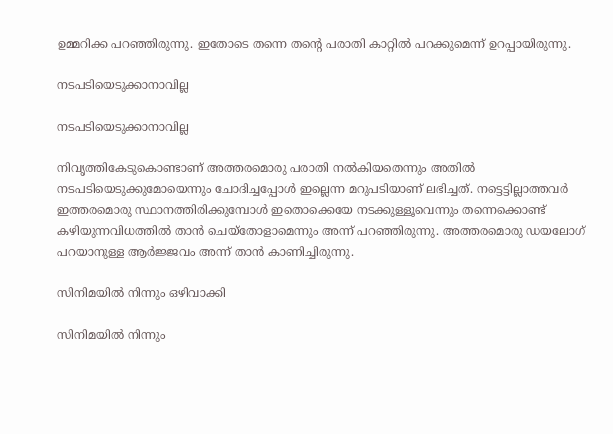ഉമ്മറിക്ക പറഞ്ഞിരുന്നു. ഇതോടെ തന്നെ തന്റെ പരാതി കാറ്റില്‍ പറക്കുമെന്ന് ഉറപ്പായിരുന്നു.

നടപടിയെടുക്കാനാവില്ല

നടപടിയെടുക്കാനാവില്ല

നിവൃത്തികേടുകൊണ്ടാണ് അത്തരമൊരു പരാതി നല്‍കിയതെന്നും അതില്‍ നടപടിയെടുക്കുമോയെന്നും ചോദിച്ചപ്പോള്‍ ഇല്ലെന്ന മറുപടിയാണ് ലഭിച്ചത്. നട്ടെട്ടില്ലാത്തവര്‍ ഇത്തരമൊരു സ്ഥാനത്തിരിക്കുമ്പോള്‍ ഇതൊക്കെയേ നടക്കുള്ളൂവെന്നും തന്നെക്കൊണ്ട് കഴിയുന്നവിധത്തില്‍ താന്‍ ചെയ്‌തോളാമെന്നും അന്ന് പറഞ്ഞിരുന്നു. അത്തരമൊരു ഡയലോഗ് പറയാനുള്ള ആര്‍ജ്ജവം അന്ന് താന്‍ കാണിച്ചിരുന്നു.

സിനിമയില്‍ നിന്നും ഒഴിവാക്കി

സിനിമയില്‍ നിന്നും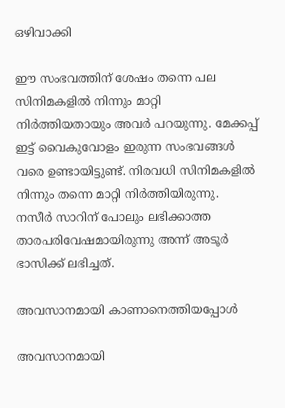ഒഴിവാക്കി

ഈ സംഭവത്തിന് ശേഷം തന്നെ പല സിനിമകളില്‍ നിന്നും മാറ്റി നിര്‍ത്തിയതായും അവര്‍ പറയുന്നു. മേക്കപ്പ് ഇട്ട് വൈകുവോളം ഇരുന്ന സംഭവങ്ങള്‍ വരെ ഉണ്ടായിട്ടുണ്ട്. നിരവധി സിനിമകളില്‍ നിന്നും തന്നെ മാറ്റി നിര്‍ത്തിയിരുന്നു. നസീര്‍ സാറിന് പോലും ലഭിക്കാത്ത താരപരിവേഷമായിരുന്നു അന്ന് അടൂര്‍ ഭാസിക്ക് ലഭിച്ചത്.

അവസാനമായി കാണാനെത്തിയപ്പോള്‍

അവസാനമായി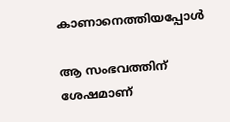കാണാനെത്തിയപ്പോള്‍

ആ സംഭവത്തിന് ശേഷമാണ്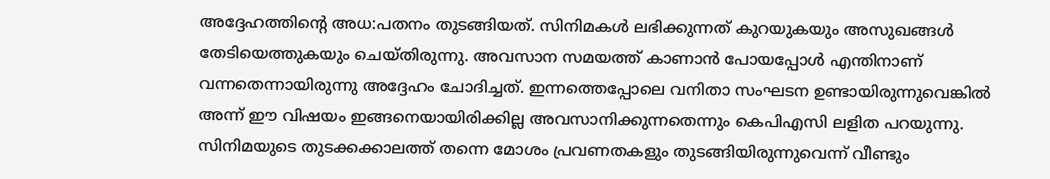അദ്ദേഹത്തിന്റെ അധ:പതനം തുടങ്ങിയത്. സിനിമകള്‍ ലഭിക്കുന്നത് കുറയുകയും അസുഖങ്ങള്‍ തേടിയെത്തുകയും ചെയ്തിരുന്നു. അവസാന സമയത്ത് കാണാന്‍ പോയപ്പോള്‍ എന്തിനാണ് വന്നതെന്നായിരുന്നു അദ്ദേഹം ചോദിച്ചത്. ഇന്നത്തെപ്പോലെ വനിതാ സംഘടന ഉണ്ടായിരുന്നുവെങ്കില്‍ അന്ന് ഈ വിഷയം ഇങ്ങനെയായിരിക്കില്ല അവസാനിക്കുന്നതെന്നും കെപിഎസി ലളിത പറയുന്നു. സിനിമയുടെ തുടക്കക്കാലത്ത് തന്നെ മോശം പ്രവണതകളും തുടങ്ങിയിരുന്നുവെന്ന് വീണ്ടും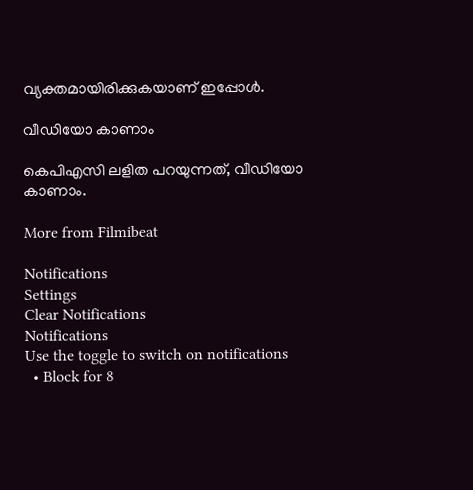വ്യക്തമായിരിക്കുകയാണ് ഇപ്പോള്‍.

വീഡിയോ കാണാം

കെപിഎസി ലളിത പറയുന്നത്, വീഡിയോ കാണാം.

More from Filmibeat

Notifications
Settings
Clear Notifications
Notifications
Use the toggle to switch on notifications
  • Block for 8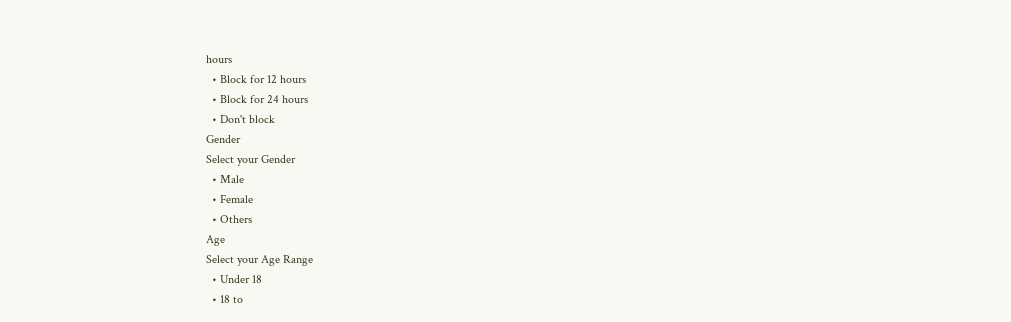hours
  • Block for 12 hours
  • Block for 24 hours
  • Don't block
Gender
Select your Gender
  • Male
  • Female
  • Others
Age
Select your Age Range
  • Under 18
  • 18 to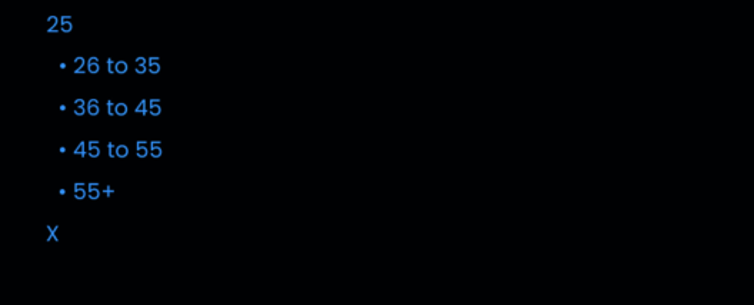25
  • 26 to 35
  • 36 to 45
  • 45 to 55
  • 55+
X